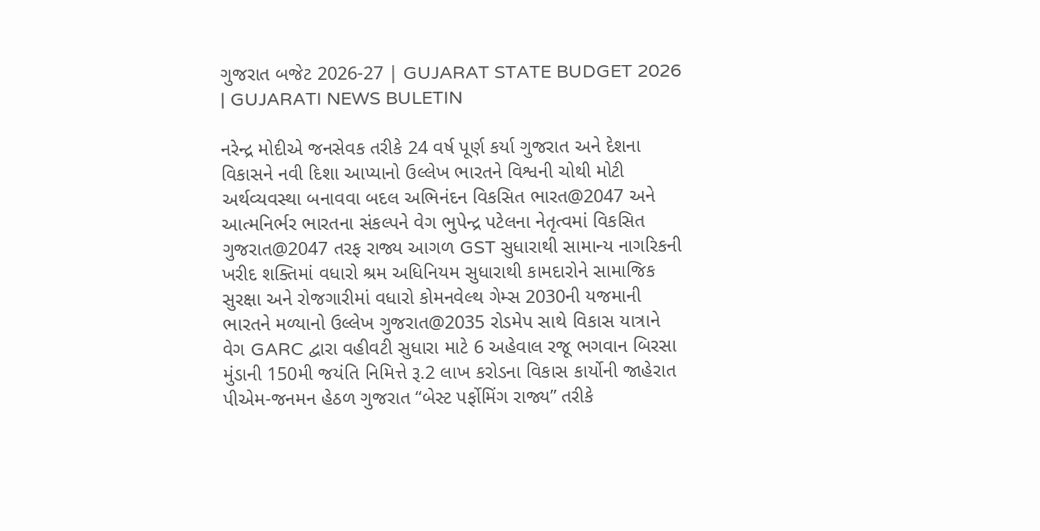ગુજરાત બજેટ 2026-27 | GUJARAT STATE BUDGET 2026 | GUJARATI NEWS BULETIN

નરેન્દ્ર મોદીએ જનસેવક તરીકે 24 વર્ષ પૂર્ણ કર્યા ગુજરાત અને દેશના વિકાસને નવી દિશા આપ્યાનો ઉલ્લેખ ભારતને વિશ્વની ચોથી મોટી અર્થવ્યવસ્થા બનાવવા બદલ અભિનંદન વિકસિત ભારત@2047 અને આત્મનિર્ભર ભારતના સંકલ્પને વેગ ભુપેન્દ્ર પટેલના નેતૃત્વમાં વિકસિત ગુજરાત@2047 તરફ રાજ્ય આગળ GST સુધારાથી સામાન્ય નાગરિકની ખરીદ શક્તિમાં વધારો શ્રમ અધિનિયમ સુધારાથી કામદારોને સામાજિક સુરક્ષા અને રોજગારીમાં વધારો કોમનવેલ્થ ગેમ્સ 2030ની યજમાની ભારતને મળ્યાનો ઉલ્લેખ ગુજરાત@2035 રોડમેપ સાથે વિકાસ યાત્રાને વેગ GARC દ્વારા વહીવટી સુધારા માટે 6 અહેવાલ રજૂ ભગવાન બિરસા મુંડાની 150મી જયંતિ નિમિત્તે રૂ.2 લાખ કરોડના વિકાસ કાર્યોની જાહેરાત પીએમ-જનમન હેઠળ ગુજરાત “બેસ્ટ પર્ફોમિંગ રાજ્ય” તરીકે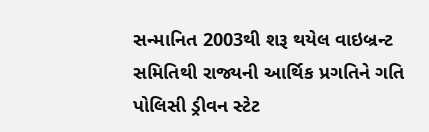સન્માનિત 2003થી શરૂ થયેલ વાઇબ્રન્ટ સમિતિથી રાજ્યની આર્થિક પ્રગતિને ગતિ પોલિસી ડ્રીવન સ્ટેટ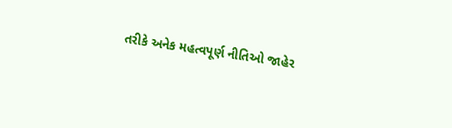તરીકે અનેક મહત્વપૂર્ણ નીતિઓ જાહેર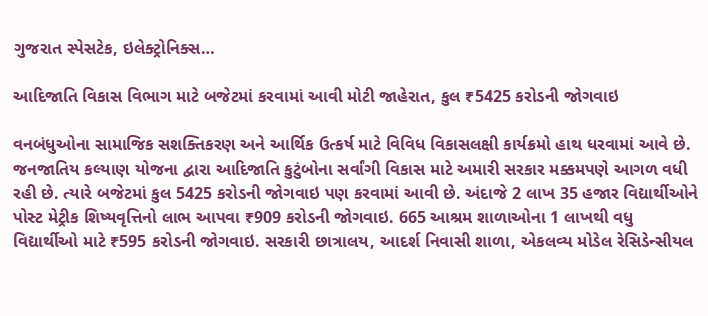ગુજરાત સ્પેસટેક, ઇલેક્ટ્રોનિક્સ…

આદિજાતિ વિકાસ વિભાગ માટે બજેટમાં કરવામાં આવી મોટી જાહેરાત, કુલ ₹5425 કરોડની જોગવાઇ

વનબંધુઓના સામાજિક સશક્તિકરણ અને આર્થિક ઉત્કર્ષ માટે વિવિધ વિકાસલક્ષી કાર્યક્રમો હાથ ધરવામાં આવે છે. જનજાતિય કલ્યાણ યોજના દ્વારા આદિજાતિ કુટુંબોના સર્વાંગી વિકાસ માટે અમારી સરકાર મક્કમપણે આગળ વધી રહી છે. ત્યારે બજેટમાં કુલ 5425 કરોડની જોગવાઇ પણ કરવામાં આવી છે. અંદાજે 2 લાખ 35 હજાર વિદ્યાર્થીઓને પોસ્ટ મેટ્રીક શિષ્યવૃત્તિનો લાભ આપવા ₹909 કરોડની જોગવાઇ. 665 આશ્રમ શાળાઓના 1 લાખથી વધુ વિદ્યાર્થીઓ માટે ₹595 કરોડની જોગવાઇ. સરકારી છાત્રાલય, આદર્શ નિવાસી શાળા, એકલવ્ય મોડેલ રેસિડેન્સીયલ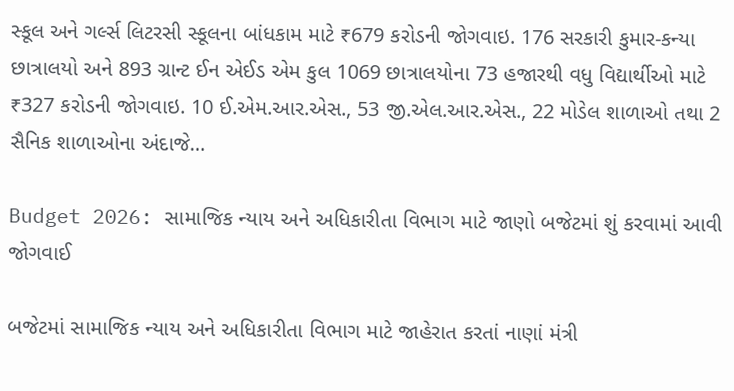સ્કૂલ અને ગર્લ્સ લિટરસી સ્કૂલના બાંધકામ માટે ₹679 કરોડની જોગવાઇ. 176 સરકારી કુમાર-કન્યા છાત્રાલયો અને 893 ગ્રાન્ટ ઈન એઈડ એમ કુલ 1069 છાત્રાલયોના 73 હજારથી વધુ વિદ્યાર્થીઓ માટે ₹327 કરોડની જોગવાઇ. 10 ઈ.એમ.આર.એસ., 53 જી.એલ.આર.એસ., 22 મોડેલ શાળાઓ તથા 2 સૈનિક શાળાઓના અંદાજે…

Budget 2026: સામાજિક ન્યાય અને અધિકારીતા વિભાગ માટે જાણો બજેટમાં શું કરવામાં આવી જોગવાઈ

બજેટમાં સામાજિક ન્યાય અને અધિકારીતા વિભાગ માટે જાહેરાત કરતાં નાણાં મંત્રી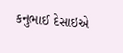કનુભાઈ દેસાઇએ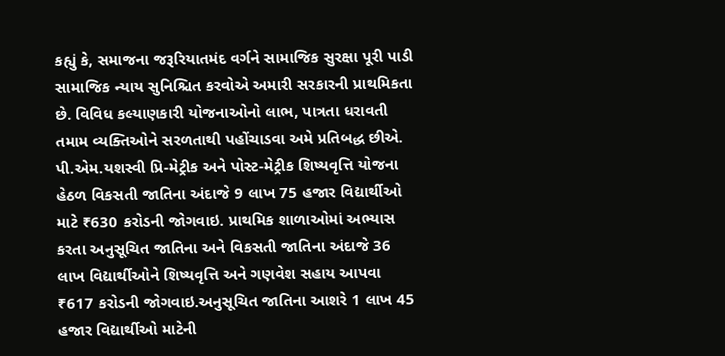કહ્યું કે, સમાજના જરૂરિયાતમંદ વર્ગને સામાજિક સુરક્ષા પૂરી પાડી સામાજિક ન્યાય સુનિશ્ચિત કરવોએ અમારી સરકારની પ્રાથમિકતા છે. વિવિધ કલ્યાણકારી યોજનાઓનો લાભ, પાત્રતા ધરાવતી તમામ વ્યક્તિઓને સરળતાથી પહોંચાડવા અમે પ્રતિબદ્ધ છીએ. પી.એમ.યશસ્વી પ્રિ-મેટ્રીક અને પોસ્ટ-મેટ્રીક શિષ્યવૃત્તિ યોજના હેઠળ વિકસતી જાતિના અંદાજે 9 લાખ 75 હજાર વિદ્યાર્થીઓ માટે ₹630 કરોડની જોગવાઇ. પ્રાથમિક શાળાઓમાં અભ્યાસ કરતા અનુસૂચિત જાતિના અને વિકસતી જાતિના અંદાજે 36 લાખ વિદ્યાર્થીઓને શિષ્‍યવૃત્તિ અને ગણવેશ સહાય આપવા ₹617 કરોડની જોગવાઇ.અનુસૂચિત જાતિના આશરે 1 લાખ 45 હજાર વિદ્યાર્થીઓ માટેની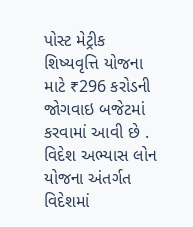પોસ્ટ મેટ્રીક શિષ્‍યવૃત્તિ યોજના માટે ₹296 કરોડની જોગવાઇ બજેટમાં કરવામાં આવી છે . વિદેશ અભ્યાસ લોન યોજના અંતર્ગત વિદેશમાં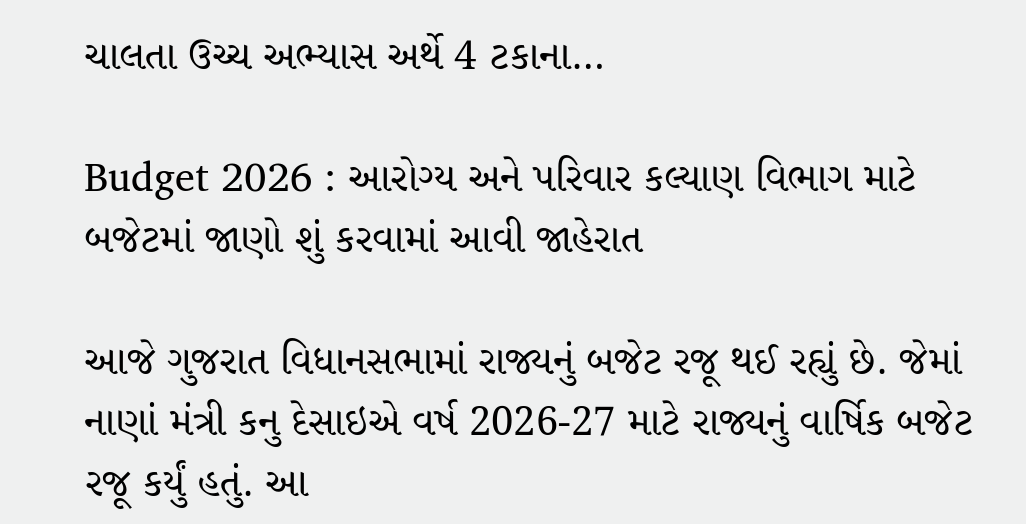ચાલતા ઉચ્‍ચ અભ્યાસ અર્થે 4 ટકાના…

Budget 2026 : આરોગ્ય અને પરિવાર કલ્યાણ વિભાગ માટે બજેટમાં જાણો શું કરવામાં આવી જાહેરાત

આજે ગુજરાત વિધાનસભામાં રાજ્યનું બજેટ રજૂ થઈ રહ્યું છે. જેમાં નાણાં મંત્રી કનુ દેસાઇએ વર્ષ 2026-27 માટે રાજ્યનું વાર્ષિક બજેટ રજૂ કર્યું હતું. આ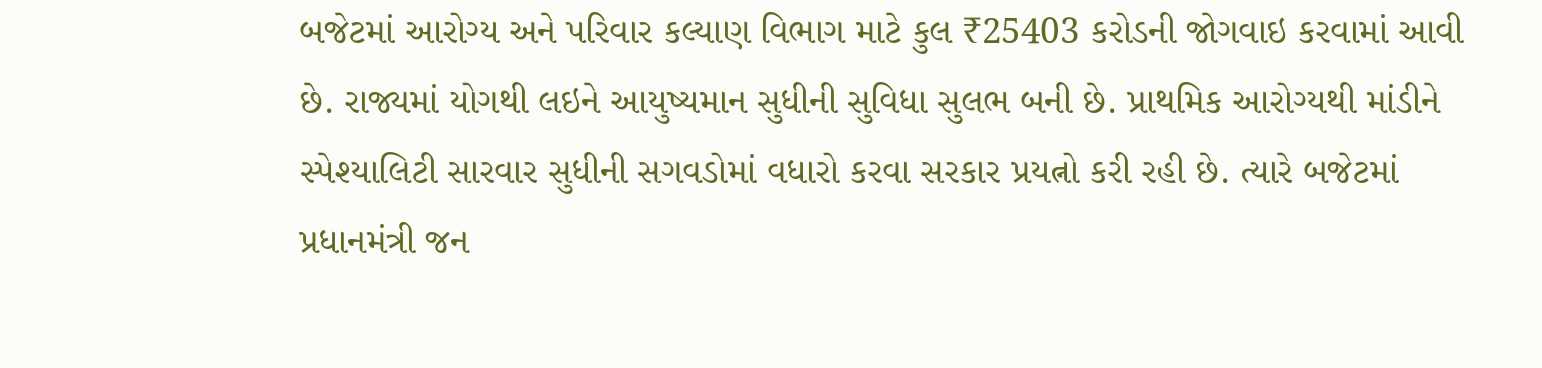બજેટમાં આરોગ્ય અને પરિવાર કલ્યાણ વિભાગ માટે કુલ ₹25403 કરોડની જોગવાઇ કરવામાં આવી છે. રાજ્યમાં યોગથી લઇને આયુષ્યમાન સુધીની સુવિધા સુલભ બની છે. પ્રાથમિક આરોગ્યથી માંડીને સ્પેશ્યાલિટી સારવાર સુધીની સગવડોમાં વધારો કરવા સરકાર પ્રયત્નો કરી રહી છે. ત્યારે બજેટમાં પ્રધાનમંત્રી જન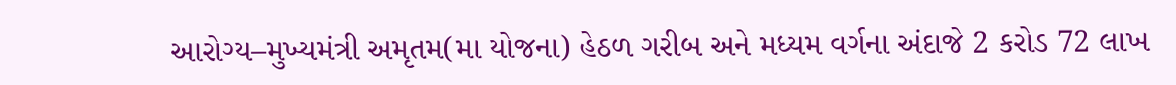આરોગ્ય–મુખ્યમંત્રી અમૃતમ(મા યોજના) હેઠળ ગરીબ અને મધ્યમ વર્ગના અંદાજે 2 કરોડ 72 લાખ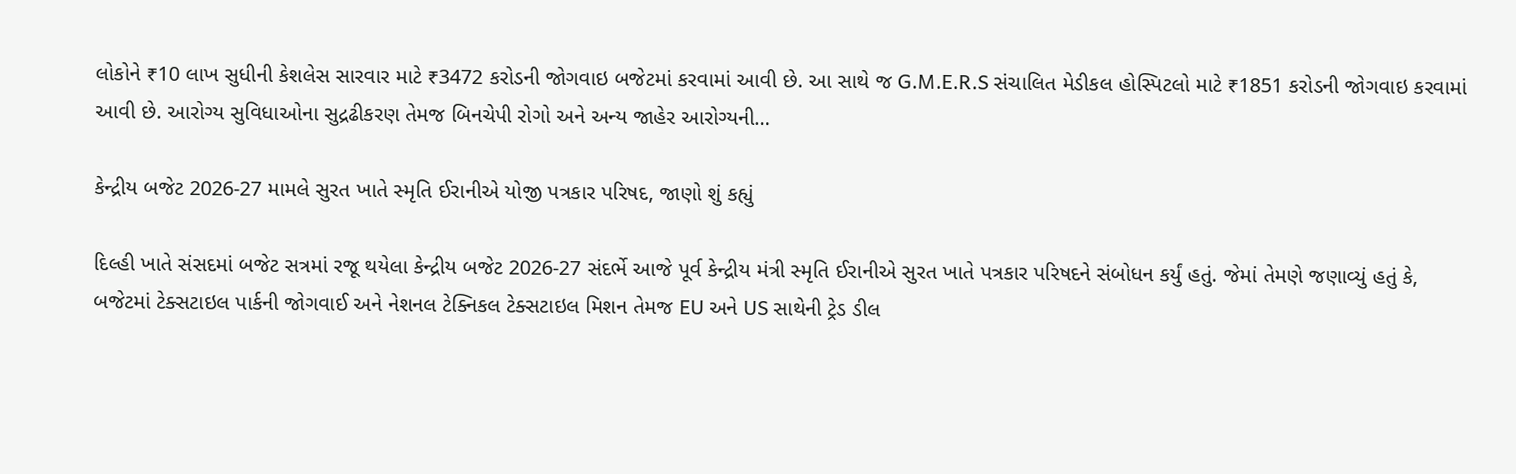લોકોને ₹10 લાખ સુધીની કેશલેસ સારવાર માટે ₹3472 કરોડની જોગવાઇ બજેટમાં કરવામાં આવી છે. આ સાથે જ G.M.E.R.S સંચાલિત મેડીકલ હોસ્પિટલો માટે ₹1851 કરોડની જોગવાઇ કરવામાં આવી છે. આરોગ્ય સુવિધાઓના સુદ્રઢીકરણ તેમજ બિનચેપી રોગો અને અન્ય જાહેર આરોગ્યની…

કેન્દ્રીય બજેટ 2026-27 મામલે સુરત ખાતે સ્મૃતિ ઈરાનીએ યોજી પત્રકાર પરિષદ, જાણો શું કહ્યું

દિલ્હી ખાતે સંસદમાં બજેટ સત્રમાં રજૂ થયેલા કેન્દ્રીય બજેટ 2026-27 સંદર્ભે આજે પૂર્વ કેન્દ્રીય મંત્રી સ્મૃતિ ઈરાનીએ સુરત ખાતે પત્રકાર પરિષદને સંબોધન કર્યું હતું. જેમાં તેમણે જણાવ્યું હતું કે, બજેટમાં ટેક્સટાઇલ પાર્કની જોગવાઈ અને નેશનલ ટેક્નિકલ ટેક્સટાઇલ મિશન તેમજ EU અને US સાથેની ટ્રેડ ડીલ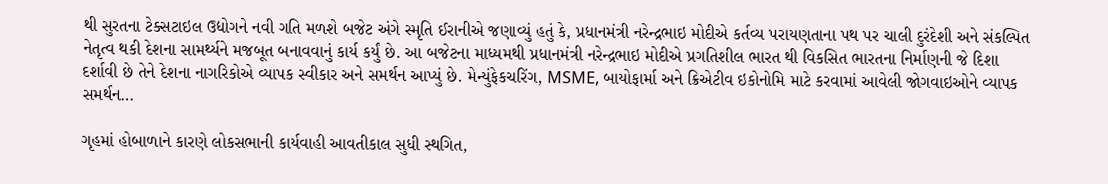થી સુરતના ટેક્સટાઇલ ઉદ્યોગને નવી ગતિ મળશે બજેટ અંગે સ્મૃતિ ઈરાનીએ જણાવ્યું હતું કે, પ્રધાનમંત્રી નરેન્દ્રભાઇ મોદીએ કર્તવ્ય પરાયણતાના પથ પર ચાલી દુરંદેશી અને સંકલ્પિત નેતૃત્વ થકી દેશના સામર્થ્યને મજબૂત બનાવવાનું કાર્ય કર્યું છે. આ બજેટના માધ્યમથી પ્રધાનમંત્રી નરેન્દ્રભાઇ મોદીએ પ્રગતિશીલ ભારત થી વિકસિત ભારતના નિર્માણની જે દિશા દર્શાવી છે તેને દેશના નાગરિકોએ વ્યાપક સ્વીકાર અને સમર્થન આપ્યું છે. મેન્યુંફેકચરિંગ, MSME, બાયોફાર્મા અને ક્રિએટીવ ઇકોનોમિ માટે કરવામાં આવેલી જોગવાઇઓને વ્યાપક સમર્થન…

ગૃહમાં હોબાળાને કારણે લોકસભાની કાર્યવાહી આવતીકાલ સુધી સ્થગિત,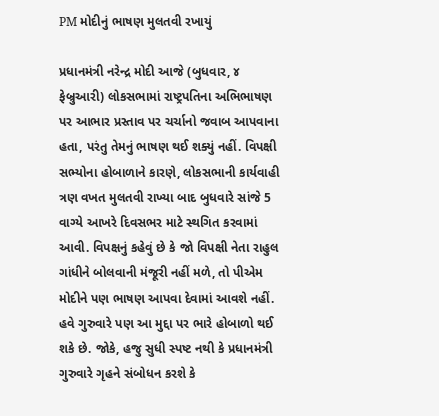PM મોદીનું ભાષણ મુલતવી રખાયું

પ્રધાનમંત્રી નરેન્દ્ર મોદી આજે (બુધવાર, ૪ ફેબ્રુઆરી) લોકસભામાં રાષ્ટ્રપતિના અભિભાષણ પર આભાર પ્રસ્તાવ પર ચર્ચાનો જવાબ આપવાના હતા, પરંતુ તેમનું ભાષણ થઈ શક્યું નહીં. વિપક્ષી સભ્યોના હોબાળાને કારણે, લોકસભાની કાર્યવાહી ત્રણ વખત મુલતવી રાખ્યા બાદ બુધવારે સાંજે 5 વાગ્યે આખરે દિવસભર માટે સ્થગિત કરવામાં આવી. વિપક્ષનું કહેવું છે કે જો વિપક્ષી નેતા રાહુલ ગાંધીને બોલવાની મંજૂરી નહીં મળે, તો પીએમ મોદીને પણ ભાષણ આપવા દેવામાં આવશે નહીં. હવે ગુરુવારે પણ આ મુદ્દા પર ભારે હોબાળો થઈ શકે છે. જોકે, હજુ સુધી સ્પષ્ટ નથી કે પ્રધાનમંત્રી ગુરુવારે ગૃહને સંબોધન કરશે કે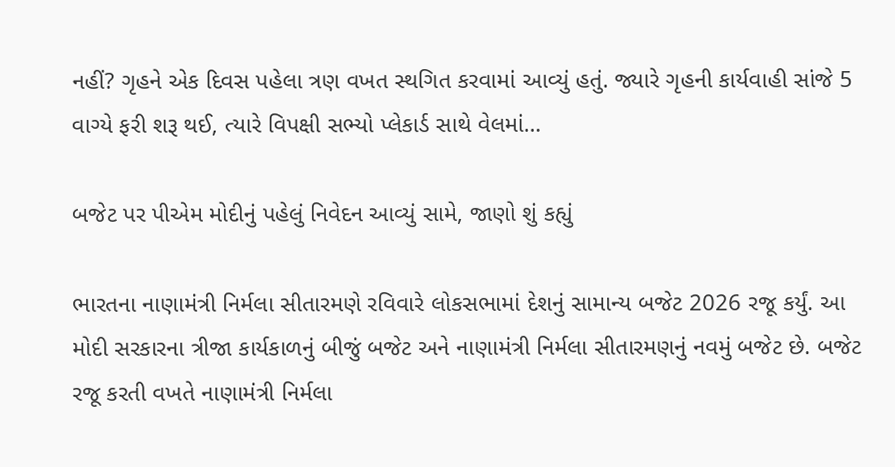નહીં? ગૃહને એક દિવસ પહેલા ત્રણ વખત સ્થગિત કરવામાં આવ્યું હતું. જ્યારે ગૃહની કાર્યવાહી સાંજે 5 વાગ્યે ફરી શરૂ થઈ, ત્યારે વિપક્ષી સભ્યો પ્લેકાર્ડ સાથે વેલમાં…

બજેટ પર પીએમ મોદીનું પહેલું નિવેદન આવ્યું સામે, જાણો શું કહ્યું

ભારતના નાણામંત્રી નિર્મલા સીતારમણે રવિવારે લોકસભામાં દેશનું સામાન્ય બજેટ 2026 રજૂ કર્યું. આ મોદી સરકારના ત્રીજા કાર્યકાળનું બીજું બજેટ અને નાણામંત્રી નિર્મલા સીતારમણનું નવમું બજેટ છે. બજેટ રજૂ કરતી વખતે નાણામંત્રી નિર્મલા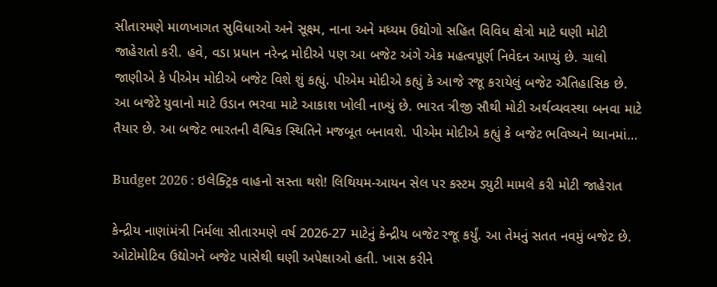સીતારમણે માળખાગત સુવિધાઓ અને સૂક્ષ્મ, નાના અને મધ્યમ ઉદ્યોગો સહિત વિવિધ ક્ષેત્રો માટે ઘણી મોટી જાહેરાતો કરી. હવે, વડા પ્રધાન નરેન્દ્ર મોદીએ પણ આ બજેટ અંગે એક મહત્વપૂર્ણ નિવેદન આપ્યું છે. ચાલો જાણીએ કે પીએમ મોદીએ બજેટ વિશે શું કહ્યું. પીએમ મોદીએ કહ્યું કે આજે રજૂ કરાયેલું બજેટ ઐતિહાસિક છે. આ બજેટે યુવાનો માટે ઉડાન ભરવા માટે આકાશ ખોલી નાખ્યું છે. ભારત ત્રીજી સૌથી મોટી અર્થવ્યવસ્થા બનવા માટે તૈયાર છે. આ બજેટ ભારતની વૈશ્વિક સ્થિતિને મજબૂત બનાવશે. પીએમ મોદીએ કહ્યું કે બજેટ ભવિષ્યને ધ્યાનમાં…

Budget 2026 : ઇલેક્ટ્રિક વાહનો સસ્તા થશે! લિથિયમ-આયન સેલ પર કસ્ટમ ડ્યુટી મામલે કરી મોટી જાહેરાત

કેન્દ્રીય નાણાંમંત્રી નિર્મલા સીતારમણે વર્ષ 2026-27 માટેનું કેન્દ્રીય બજેટ રજૂ કર્યું. આ તેમનું સતત નવમું બજેટ છે. ઓટોમોટિવ ઉદ્યોગને બજેટ પાસેથી ઘણી અપેક્ષાઓ હતી. ખાસ કરીને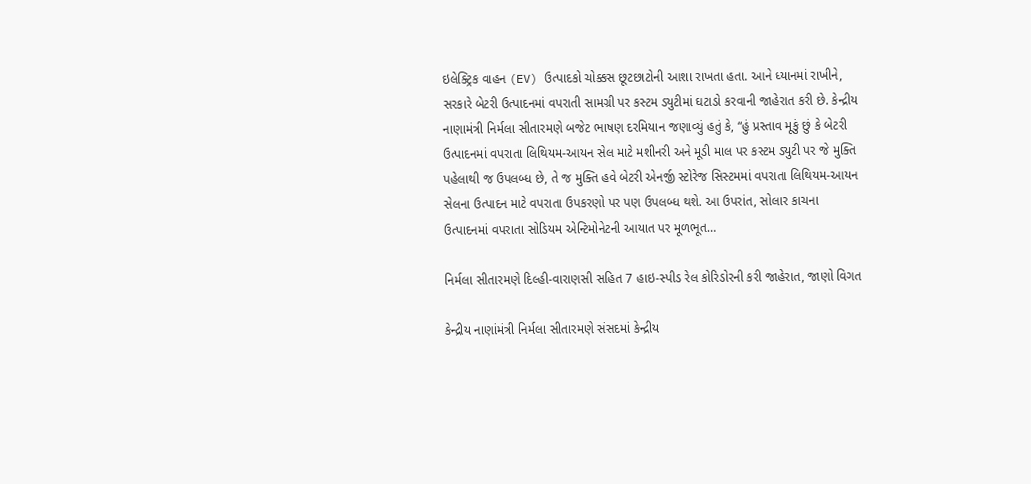ઇલેક્ટ્રિક વાહન (EV) ઉત્પાદકો ચોક્કસ છૂટછાટોની આશા રાખતા હતા. આને ધ્યાનમાં રાખીને, સરકારે બેટરી ઉત્પાદનમાં વપરાતી સામગ્રી પર કસ્ટમ ડ્યુટીમાં ઘટાડો કરવાની જાહેરાત કરી છે. કેન્દ્રીય નાણામંત્રી નિર્મલા સીતારમણે બજેટ ભાષણ દરમિયાન જણાવ્યું હતું કે, “હું પ્રસ્તાવ મૂકું છું કે બેટરી ઉત્પાદનમાં વપરાતા લિથિયમ-આયન સેલ માટે મશીનરી અને મૂડી માલ પર કસ્ટમ ડ્યુટી પર જે મુક્તિ પહેલાથી જ ઉપલબ્ધ છે, તે જ મુક્તિ હવે બેટરી એનર્જી સ્ટોરેજ સિસ્ટમમાં વપરાતા લિથિયમ-આયન સેલના ઉત્પાદન માટે વપરાતા ઉપકરણો પર પણ ઉપલબ્ધ થશે. આ ઉપરાંત, સોલાર કાચના ઉત્પાદનમાં વપરાતા સોડિયમ એન્ટિમોનેટની આયાત પર મૂળભૂત…

નિર્મલા સીતારમણે દિલ્હી-વારાણસી સહિત 7 હાઇ-સ્પીડ રેલ કોરિડોરની કરી જાહેરાત, જાણો વિગત

કેન્દ્રીય નાણાંમંત્રી નિર્મલા સીતારમણે સંસદમાં કેન્દ્રીય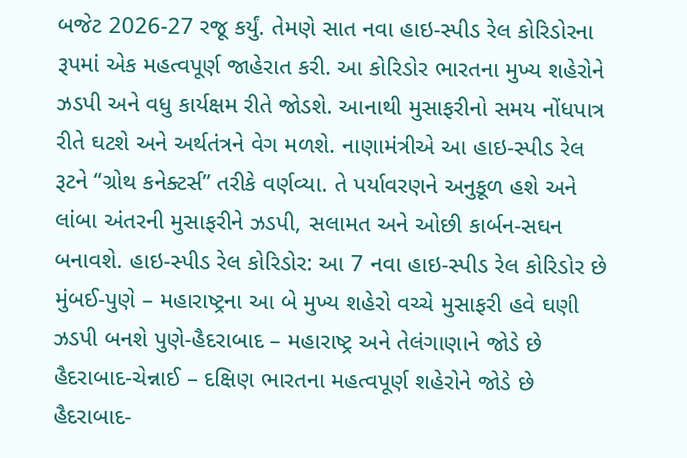બજેટ 2026-27 રજૂ કર્યું. તેમણે સાત નવા હાઇ-સ્પીડ રેલ કોરિડોરના રૂપમાં એક મહત્વપૂર્ણ જાહેરાત કરી. આ કોરિડોર ભારતના મુખ્ય શહેરોને ઝડપી અને વધુ કાર્યક્ષમ રીતે જોડશે. આનાથી મુસાફરીનો સમય નોંધપાત્ર રીતે ઘટશે અને અર્થતંત્રને વેગ મળશે. નાણામંત્રીએ આ હાઇ-સ્પીડ રેલ રૂટને “ગ્રોથ કનેક્ટર્સ” તરીકે વર્ણવ્યા. તે પર્યાવરણને અનુકૂળ હશે અને લાંબા અંતરની મુસાફરીને ઝડપી, સલામત અને ઓછી કાર્બન-સઘન બનાવશે. હાઇ-સ્પીડ રેલ કોરિડોર: આ 7 નવા હાઇ-સ્પીડ રેલ કોરિડોર છે મુંબઈ-પુણે – મહારાષ્ટ્રના આ બે મુખ્ય શહેરો વચ્ચે મુસાફરી હવે ઘણી ઝડપી બનશે પુણે-હૈદરાબાદ – મહારાષ્ટ્ર અને તેલંગાણાને જોડે છે હૈદરાબાદ-ચેન્નાઈ – દક્ષિણ ભારતના મહત્વપૂર્ણ શહેરોને જોડે છે હૈદરાબાદ-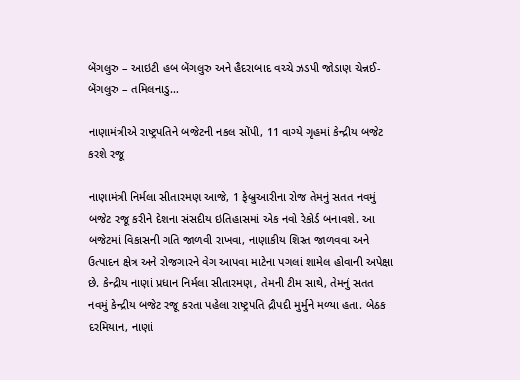બેંગલુરુ – આઇટી હબ બેંગલુરુ અને હૈદરાબાદ વચ્ચે ઝડપી જોડાણ ચેન્નઈ-બેંગલુરુ – તમિલનાડુ…

નાણામંત્રીએ રાષ્ટ્રપતિને બજેટની નકલ સોંપી, 11 વાગ્યે ગૃહમાં કેન્દ્રીય બજેટ કરશે રજૂ

નાણામંત્રી નિર્મલા સીતારમણ આજે, 1 ફેબ્રુઆરીના રોજ તેમનું સતત નવમું બજેટ રજૂ કરીને દેશના સંસદીય ઇતિહાસમાં એક નવો રેકોર્ડ બનાવશે. આ બજેટમાં વિકાસની ગતિ જાળવી રાખવા, નાણાકીય શિસ્ત જાળવવા અને ઉત્પાદન ક્ષેત્ર અને રોજગારને વેગ આપવા માટેના પગલાં શામેલ હોવાની અપેક્ષા છે. કેન્દ્રીય નાણાં પ્રધાન નિર્મલા સીતારમણ, તેમની ટીમ સાથે, તેમનું સતત નવમું કેન્દ્રીય બજેટ રજૂ કરતા પહેલા રાષ્ટ્રપતિ દ્રૌપદી મુર્મુને મળ્યા હતા. બેઠક દરમિયાન, નાણાં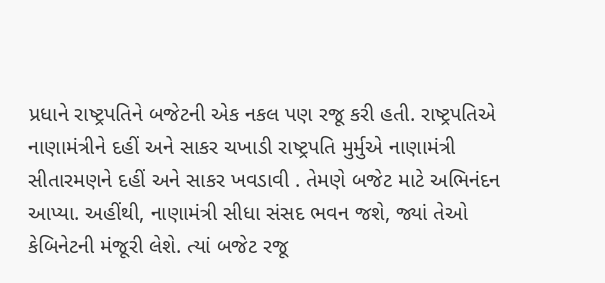પ્રધાને રાષ્ટ્રપતિને બજેટની એક નકલ પણ રજૂ કરી હતી. રાષ્ટ્રપતિએ નાણામંત્રીને દહીં અને સાકર ચખાડી રાષ્ટ્રપતિ મુર્મુએ નાણામંત્રી સીતારમણને દહીં અને સાકર ખવડાવી . તેમણે બજેટ માટે અભિનંદન આપ્યા. અહીંથી, નાણામંત્રી સીધા સંસદ ભવન જશે, જ્યાં તેઓ કેબિનેટની મંજૂરી લેશે. ત્યાં બજેટ રજૂ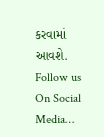કરવામાં આવશે. Follow us On Social Media…